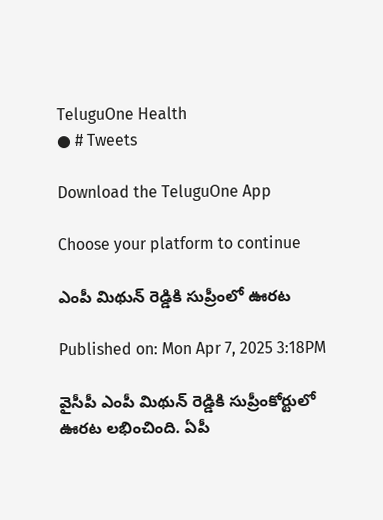TeluguOne Health
● # Tweets

Download the TeluguOne App

Choose your platform to continue

ఎంపీ మిథున్ రెడ్డికి సుప్రీంలో ఊరట

Published on: Mon Apr 7, 2025 3:18PM

వైసీపీ ఎంపీ మిథున్ రెడ్డికి సుప్రీంకోర్టులో  ఊరట లభించింది. ఏపీ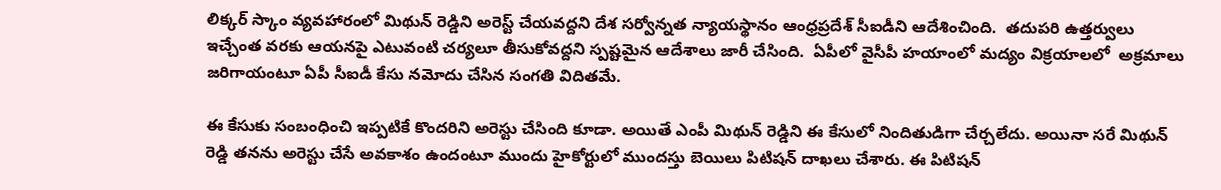లిక్కర్ స్కాం వ్యవహారంలో మిథున్ రెడ్డిని అరెస్ట్ చేయవద్దని దేశ సర్వోన్నత న్యాయస్థానం ఆంధ్రప్రదేశ్ సీఐడీని ఆదేశించింది.  తదుపరి ఉత్తర్వులు ఇచ్చేంత వరకు ఆయనపై ఎటువంటి చర్యలూ తీసుకోవద్దని స్పష్టమైన ఆదేశాలు జారీ చేసింది.  ఏపీలో వైసీపీ హయాంలో మద్యం విక్రయాలలో  అక్రమాలు జరిగాయంటూ ఏపీ సీఐడీ కేసు నమోదు చేసిన సంగతి విదితమే.

ఈ కేసుకు సంబంధించి ఇప్పటికే కొందరిని అరెస్టు చేసింది కూడా. అయితే ఎంపీ మిథున్ రెడ్డిని ఈ కేసులో నిందితుడిగా చేర్చలేదు. అయినా సరే మిథున్ రెడ్డి తనను అరెస్టు చేసే అవకాశం ఉందంటూ ముందు హైకోర్టులో ముందస్తు బెయిలు పిటిషన్ దాఖలు చేశారు. ఈ పిటిషన్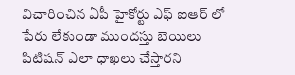విచారించిన ఏపీ హైకోర్టు ఎఫ్ ఐఆర్ లో పేరు లేకుండా ముందస్తు బెయిలు పిటిషన్ ఎలా ధాఖలు చేస్తారని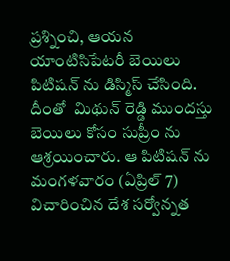ప్రశ్నించి, ఆయన యాంటిసిపేటరీ బెయిలు పిటిషన్ ను డిస్మిస్ చేసింది. దీంతో  మిథున్ రెడ్డి ముందస్తు బెయిలు కోసం సుప్రీం ను ఆశ్రయించారు. ఆ పిటిషన్ ను మంగళవారం (ఏప్రిల్ 7) విచారించిన దేశ సర్వోన్నత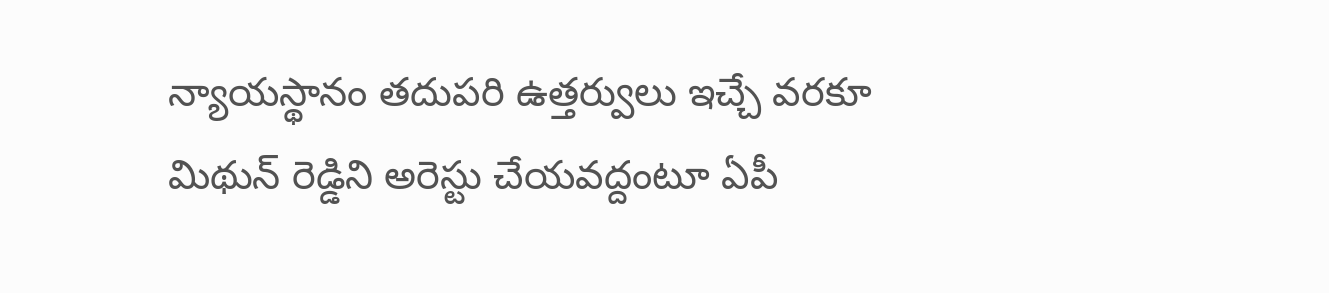న్యాయస్థానం తదుపరి ఉత్తర్వులు ఇచ్చే వరకూ మిథున్ రెడ్డిని అరెస్టు చేయవద్దంటూ ఏపీ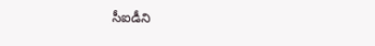సీఐడీని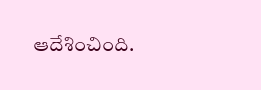ఆదేశించింది.